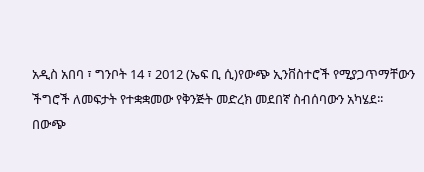አዲስ አበባ ፣ ግንቦት 14 ፣ 2012 (ኤፍ ቢ ሲ)የውጭ ኢንቨስተሮች የሚያጋጥማቸውን ችግሮች ለመፍታት የተቋቋመው የቅንጅት መድረክ መደበኛ ስብሰባውን አካሄደ፡፡
በውጭ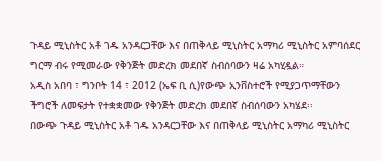ጉዳይ ሚኒስትር አቶ ገዱ አንዳርጋቸው እና በጠቅላይ ሚኒስትር አማካሪ ሚኒስትር አምባሰደር ግርማ ብሩ የሚመራው የቅንጅት መድረክ መደበኛ ስብሰባውን ዛሬ አካሂዷል።
አዲስ አበባ ፣ ግንቦት 14 ፣ 2012 (ኤፍ ቢ ሲ)የውጭ ኢንቨስተሮች የሚያጋጥማቸውን ችግሮች ለመፍታት የተቋቋመው የቅንጅት መድረክ መደበኛ ስብሰባውን አካሄደ፡፡
በውጭ ጉዳይ ሚኒስትር አቶ ገዱ አንዳርጋቸው እና በጠቅላይ ሚኒስትር አማካሪ ሚኒስትር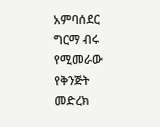አምባሰደር ግርማ ብሩ የሚመራው የቅንጅት መድረክ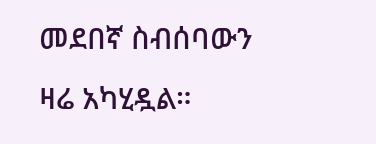መደበኛ ስብሰባውን ዛሬ አካሂዷል።